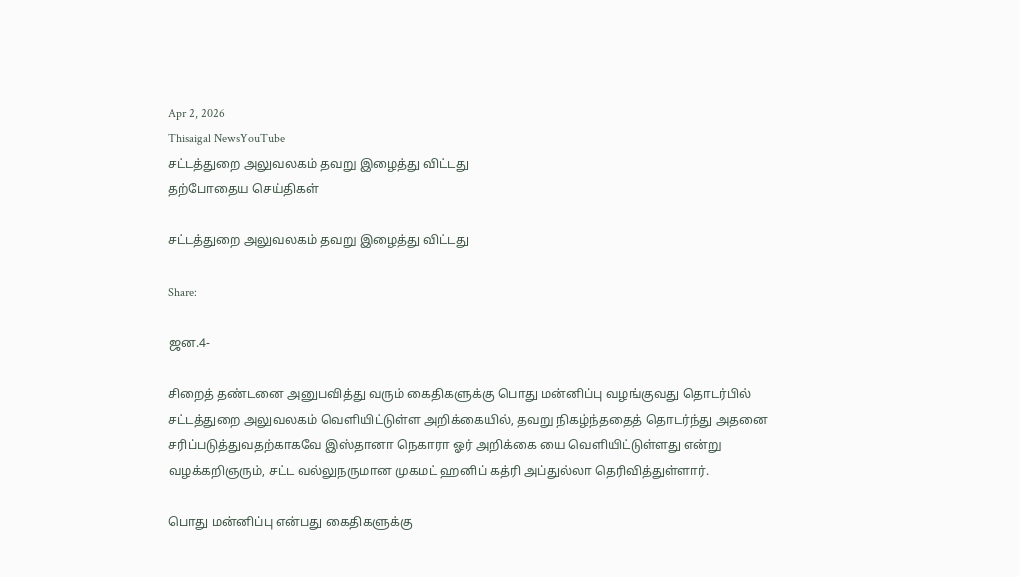Apr 2, 2026
Thisaigal NewsYouTube
சட்டத்துறை அலுவலகம் தவறு இழைத்து விட்டது
தற்போதைய செய்திகள்

சட்டத்துறை அலுவலகம் தவறு இழைத்து விட்டது

Share:

ஜன.4-

சிறைத் தண்டனை அனுபவித்து வரும் கைதிகளுக்கு பொது மன்னிப்பு வழங்குவது தொடர்பில் சட்டத்துறை அலுவலகம் வெளியிட்டுள்ள அறிக்கையில், தவறு நிகழ்ந்ததைத் தொடர்ந்து அதனை சரிப்படுத்துவதற்காகவே இஸ்தானா நெகாரா ஓர் அறிக்கை யை வெளியிட்டுள்ளது என்று வழக்கறிஞரும், சட்ட வல்லுநருமான முகமட் ஹனிப் கத்ரி அப்துல்லா தெரிவித்துள்ளார்.

பொது மன்னிப்பு என்பது கைதிகளுக்கு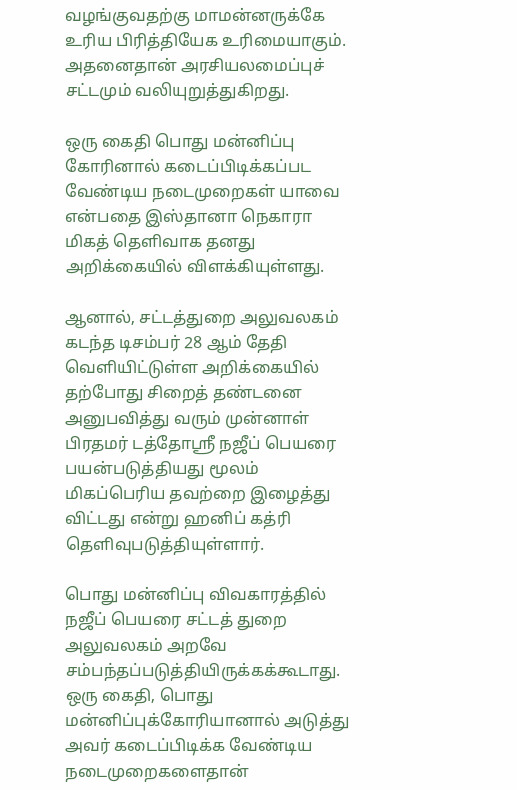வழங்குவதற்கு மாமன்னருக்கே உரிய பிரித்தியேக உரிமையாகும். அதனைதான் அரசியலமைப்புச் சட்டமும் வலியுறுத்துகிறது.

ஒரு கைதி பொது மன்னிப்பு கோரினால் கடைப்பிடிக்கப்பட வேண்டிய நடைமுறைகள் யாவை என்பதை இஸ்தானா நெகாரா மிகத் தெளிவாக தனது அறிக்கையில் விளக்கியுள்ளது.

ஆனால், சட்டத்துறை அலுவலகம் கடந்த டிசம்பர் 28 ஆம் தேதி வெளியிட்டுள்ள அறிக்கையில் தற்போது சிறைத் தண்டனை அனுபவித்து வரும் முன்னாள் பிரதமர் டத்தோஸ்ரீ நஜீப் பெயரை பயன்படுத்தியது மூலம் மிகப்பெரிய தவற்றை இழைத்து விட்டது என்று ஹனிப் கத்ரி தெளிவுபடுத்தியுள்ளார்.

பொது மன்னிப்பு விவகாரத்தில் நஜீப் பெயரை சட்டத் துறை அலுவலகம் அறவே சம்பந்தப்படுத்தியிருக்கக்கூடாது. ஒரு கைதி, பொது மன்னிப்புக்கோரியானால் அடுத்து அவர் கடைப்பிடிக்க வேண்டிய நடைமுறைகளைதான்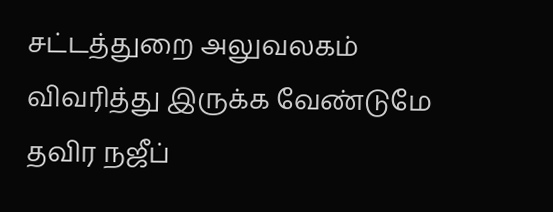சட்டத்துறை அலுவலகம் விவரித்து இருக்க வேண்டுமே தவிர நஜீப்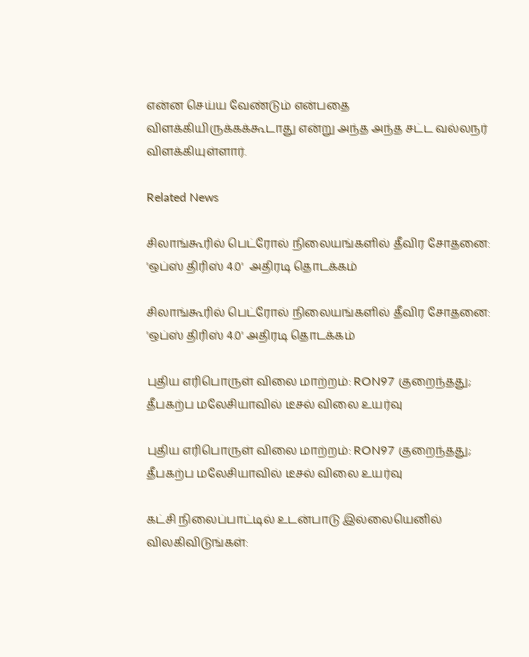என்ன செய்ய வேண்டும் என்பதை விளக்கியிருக்கக்கூடாது என்று அந்த அந்த சட்ட வல்லநர் விளக்கியுள்ளார்.

Related News

சிலாங்கூரில் பெட்ரோல் நிலையங்களில் தீவிர சோதனை: 'ஒப்ஸ் திரிஸ் 4.0'  அதிரடி தொடக்கம்

சிலாங்கூரில் பெட்ரோல் நிலையங்களில் தீவிர சோதனை: 'ஒப்ஸ் திரிஸ் 4.0' அதிரடி தொடக்கம்

புதிய எரிபொருள் விலை மாற்றம்: RON97 குறைந்தது; தீபகற்ப மலேசியாவில் டீசல் விலை உயர்வு

புதிய எரிபொருள் விலை மாற்றம்: RON97 குறைந்தது; தீபகற்ப மலேசியாவில் டீசல் விலை உயர்வு

கட்சி நிலைப்பாட்டில் உடன்பாடு இல்லையெனில் விலகிவிடுங்கள்: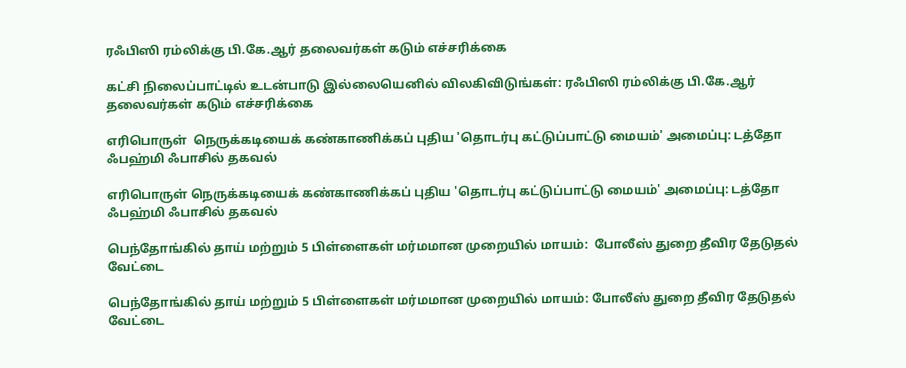ரஃபிஸி ரம்லிக்கு பி.கே.ஆர் தலைவர்கள் கடும் எச்சரிக்கை

கட்சி நிலைப்பாட்டில் உடன்பாடு இல்லையெனில் விலகிவிடுங்கள்: ரஃபிஸி ரம்லிக்கு பி.கே.ஆர் தலைவர்கள் கடும் எச்சரிக்கை

எரிபொருள்  நெருக்கடியைக் கண்காணிக்கப் புதிய 'தொடர்பு கட்டுப்பாட்டு மையம்' அமைப்பு: டத்தோ ஃபஹ்மி ஃபாசில் தகவல்

எரிபொருள் நெருக்கடியைக் கண்காணிக்கப் புதிய 'தொடர்பு கட்டுப்பாட்டு மையம்' அமைப்பு: டத்தோ ஃபஹ்மி ஃபாசில் தகவல்

பெந்தோங்கில் தாய் மற்றும் 5 பிள்ளைகள் மர்மமான முறையில் மாயம்:  போலீஸ் துறை தீவிர தேடுதல் வேட்டை

பெந்தோங்கில் தாய் மற்றும் 5 பிள்ளைகள் மர்மமான முறையில் மாயம்: போலீஸ் துறை தீவிர தேடுதல் வேட்டை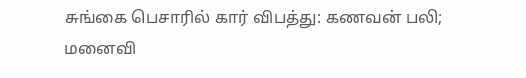சுங்கை பெசாரில் கார் விபத்து: கணவன் பலி; மனைவி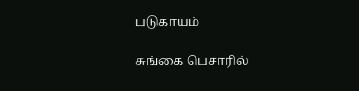படுகாயம்

சுங்கை பெசாரில்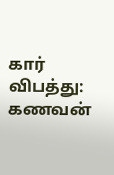கார் விபத்து: கணவன்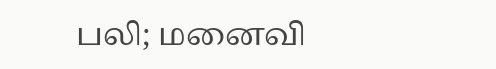பலி; மனைவி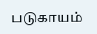படுகாயம்